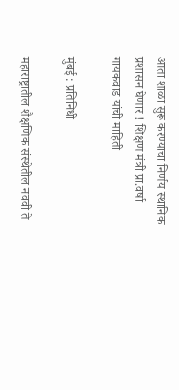आता शाळा सुरू करण्याचा निर्णय स्थानिक प्रशासन घेणार ! शिक्षण मंत्री प्रा.वर्षा गायकवाड यांची माहिती

मुंबई : प्रतिनिधी

महाराष्ट्रातील शैक्षणिक संस्थेतील नववी ते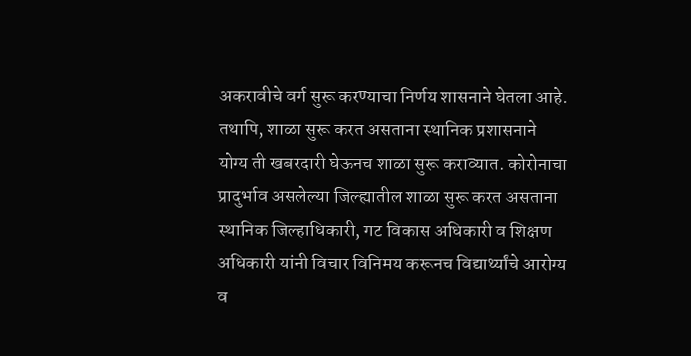अकरावीचे वर्ग सुरू करण्याचा निर्णय शासनाने घेतला आहे. तथापि, शाळा सुरू करत असताना स्थानिक प्रशासनाने योग्य ती खबरदारी घेऊनच शाळा सुरू कराव्यात. कोरोनाचा प्रादुर्भाव असलेल्या जिल्ह्यातील शाळा सुरू करत असताना स्थानिक जिल्हाधिकारी, गट विकास अधिकारी व शिक्षण अधिकारी यांनी विचार विनिमय करूनच विद्यार्थ्यांचे आरोग्य व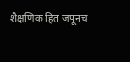शैक्षणिक हित जपूनच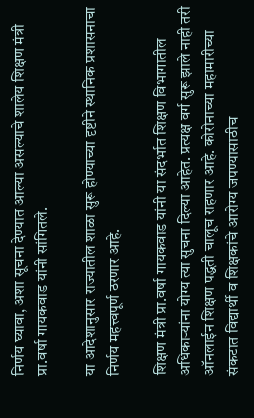निर्णय घ्यावा, अशा सूचना देण्यात आल्या असल्याचे शालेय शिक्षण मंत्री प्रा.वर्षा गायकवाड यांनी सांगितले.

या आदेशानुसार राज्यातील शाळा सुरू होण्याच्या दृष्टीने स्थानिक प्रशासनाचा निर्णय महत्त्वपूर्ण ठरणार आहे.

शिक्षण मंत्री प्रा.वर्षा गायकवाड यांनी या संदर्भात शिक्षण विभागातील अधिकाऱ्यांना योग्य त्या सुचना दिल्या आहेत. प्रत्यक्ष वर्ग सुरू झाले नाही तरी ऑनलाईन शिक्षण पद्धती चालूच राहणार आहे. कोरोनाच्या महामारीच्या संकटात विद्यार्थी व शिक्षकांचे आरोग्य जपण्यासाठीच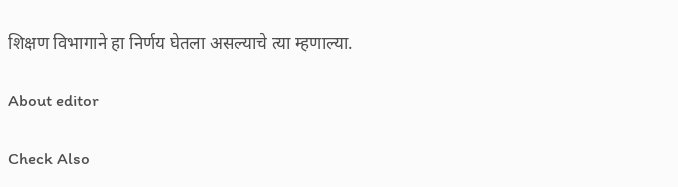शिक्षण विभागाने हा निर्णय घेतला असल्याचे त्या म्हणाल्या.

About editor

Check Also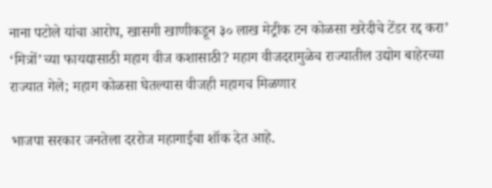नाना पटोले यांचा आरोप, खासगी खाणीकडून ३० लाख मेट्रीक टन कोळसा खरेदीचे टेंडर रद्द करा’ ‘मित्रों’च्या फायद्यासाठी महाग वीज कशासाठी? महाग वीजदरामुळेच राज्यातील उद्योग बाहेरच्या राज्यात गेले; महाग कोळसा घेतल्यास वीजही महागच मिळणार

भाजपा सरकार जनतेला दररोज महागाईचा शॉक देत आहे.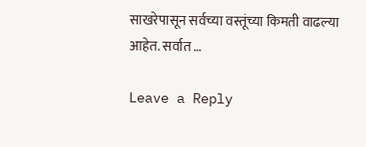साखरेपासून सर्वच्या वस्तूंच्या किमती वाढल्या आहेत. सर्वात …

Leave a Reply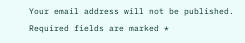Your email address will not be published. Required fields are marked *